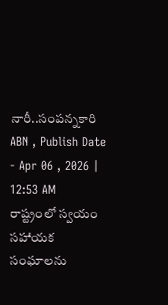నారీ..సంపన్నకారి
ABN , Publish Date - Apr 06 , 2026 | 12:53 AM
రాష్ట్రంలో స్వయం సహాయక సంఘాలను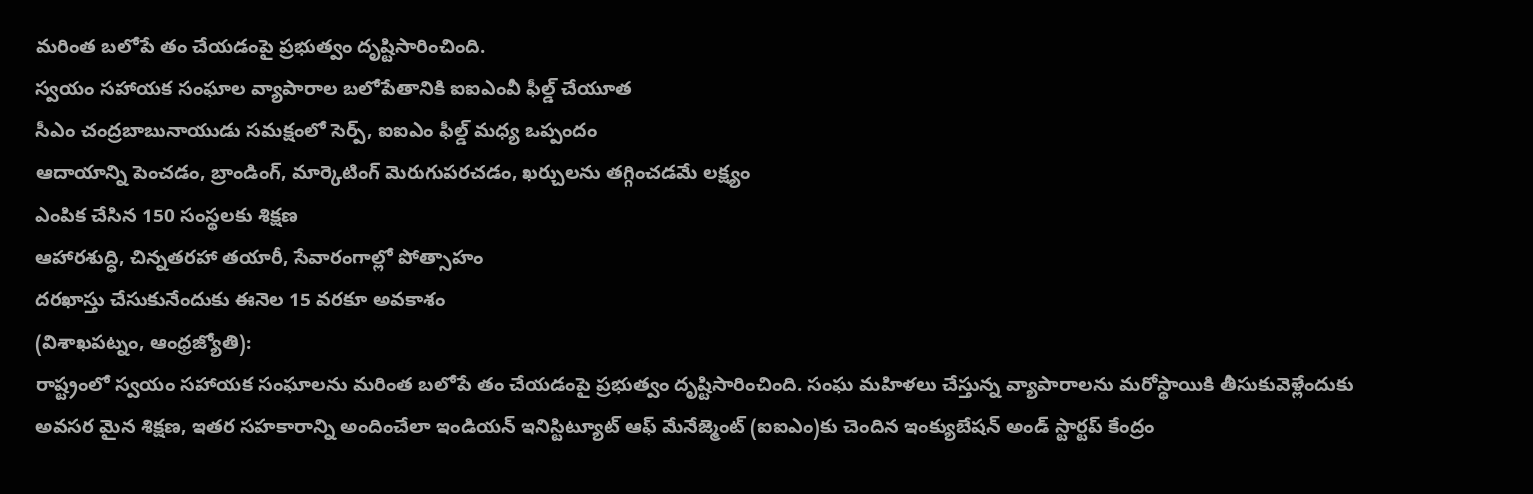మరింత బలోపే తం చేయడంపై ప్రభుత్వం దృష్టిసారించింది.
స్వయం సహాయక సంఘాల వ్యాపారాల బలోపేతానికి ఐఐఎంవీ ఫీల్డ్ చేయూత
సీఎం చంద్రబాబునాయుడు సమక్షంలో సెర్ప్, ఐఐఎం ఫీల్డ్ మధ్య ఒప్పందం
ఆదాయాన్ని పెంచడం, బ్రాండింగ్, మార్కెటింగ్ మెరుగుపరచడం, ఖర్చులను తగ్గించడమే లక్ష్యం
ఎంపిక చేసిన 150 సంస్థలకు శిక్షణ
ఆహారశుద్ధి, చిన్నతరహా తయారీ, సేవారంగాల్లో పోత్సాహం
దరఖాస్తు చేసుకునేందుకు ఈనెల 15 వరకూ అవకాశం
(విశాఖపట్నం, ఆంధ్రజ్యోతి):
రాష్ట్రంలో స్వయం సహాయక సంఘాలను మరింత బలోపే తం చేయడంపై ప్రభుత్వం దృష్టిసారించింది. సంఘ మహిళలు చేస్తున్న వ్యాపారాలను మరోస్థాయికి తీసుకువెళ్లేందుకు అవసర మైన శిక్షణ, ఇతర సహకారాన్ని అందించేలా ఇండియన్ ఇనిస్టిట్యూట్ ఆఫ్ మేనేజ్మెంట్ (ఐఐఎం)కు చెందిన ఇంక్యుబేషన్ అండ్ స్టార్టప్ కేంద్రం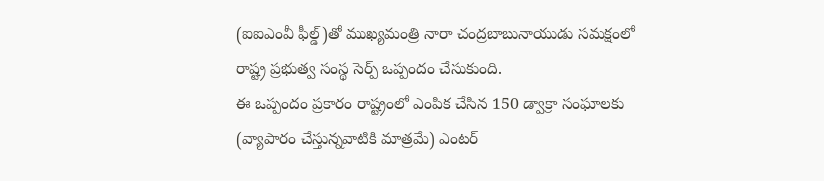(ఐఐఎంవీ ఫీల్డ్)తో ముఖ్యమంత్రి నారా చంద్రబాబునాయుడు సమక్షంలో రాష్ట్ర ప్రభుత్వ సంస్థ సెర్ప్ ఒప్పందం చేసుకుంది.
ఈ ఒప్పందం ప్రకారం రాష్ట్రంలో ఎంపిక చేసిన 150 డ్వాక్రా సంఘాలకు (వ్యాపారం చేస్తున్నవాటికి మాత్రమే) ఎంటర్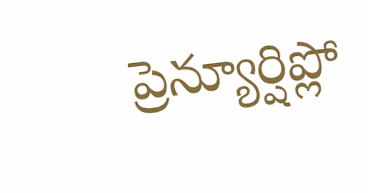ప్రెన్యూర్షిప్లో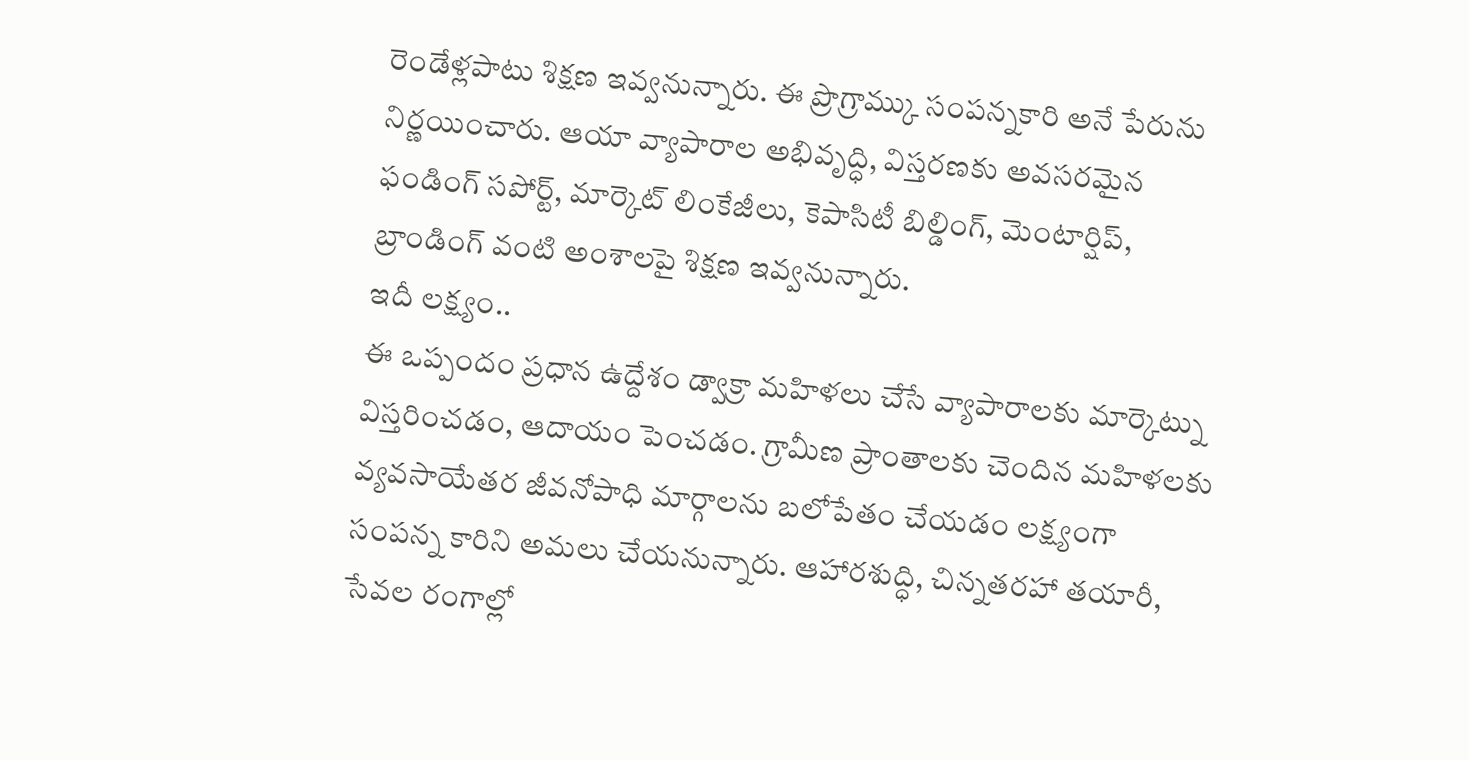రెండేళ్లపాటు శిక్షణ ఇవ్వనున్నారు. ఈ ప్రొగ్రామ్కు సంపన్నకారి అనే పేరును నిర్ణయించారు. ఆయా వ్యాపారాల అభివృద్ధి, విస్తరణకు అవసరమైన ఫండింగ్ సపోర్ట్, మార్కెట్ లింకేజీలు, కెపాసిటీ బిల్డింగ్, మెంటార్షిప్, బ్రాండింగ్ వంటి అంశాలపై శిక్షణ ఇవ్వనున్నారు.
ఇదీ లక్ష్యం..
ఈ ఒప్పందం ప్రధాన ఉద్దేశం డ్వాక్రా మహిళలు చేసే వ్యాపారాలకు మార్కెట్ను విస్తరించడం, ఆదాయం పెంచడం. గ్రామీణ ప్రాంతాలకు చెందిన మహిళలకు వ్యవసాయేతర జీవనోపాధి మార్గాలను బలోపేతం చేయడం లక్ష్యంగా సంపన్న కారిని అమలు చేయనున్నారు. ఆహారశుద్ధి, చిన్నతరహా తయారీ, సేవల రంగాల్లో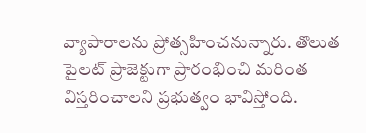వ్యాపారాలను ప్రోత్సహించనున్నారు. తొలుత పైలట్ ప్రాజెక్టుగా ప్రారంభించి మరింత విస్తరించాలని ప్రభుత్వం భావిస్తోంది.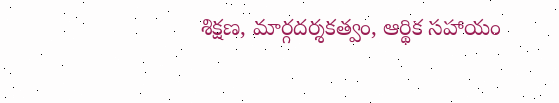శిక్షణ, మార్గదర్శకత్వం, ఆర్థిక సహాయం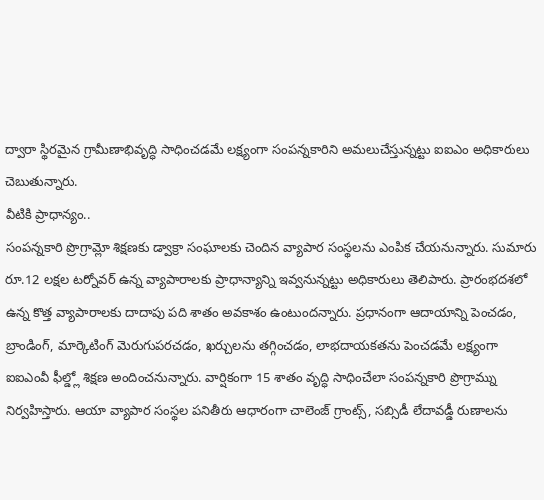ద్వారా స్థిరమైన గ్రామీణాభివృద్ధి సాధించడమే లక్ష్యంగా సంపన్నకారిని అమలుచేస్తున్నట్టు ఐఐఎం అధికారులు చెబుతున్నారు.
వీటికి ప్రాధాన్యం..
సంపన్నకారి ప్రొగ్రామ్లో శిక్షణకు డ్వాక్రా సంఘాలకు చెందిన వ్యాపార సంస్థలను ఎంపిక చేయనున్నారు. సుమారు రూ.12 లక్షల టర్నోవర్ ఉన్న వ్యాపారాలకు ప్రాధాన్యాన్ని ఇవ్వనున్నట్టు అధికారులు తెలిపారు. ప్రారంభదశలో ఉన్న కొత్త వ్యాపారాలకు దాదాపు పది శాతం అవకాశం ఉంటుందన్నారు. ప్రధానంగా ఆదాయాన్ని పెంచడం, బ్రాండింగ్, మార్కెటింగ్ మెరుగుపరచడం, ఖర్చులను తగ్గించడం, లాభదాయకతను పెంచడమే లక్ష్యంగా ఐఐఎంవీ ఫీల్డ్లో శిక్షణ అందించనున్నారు. వార్షికంగా 15 శాతం వృద్ధి సాధించేలా సంపన్నకారి ప్రొగ్రామ్ను నిర్వహిస్తారు. ఆయా వ్యాపార సంస్థల పనితీరు ఆధారంగా చాలెంజ్ గ్రాంట్స్, సబ్సిడీ లేదావడ్డీ రుణాలను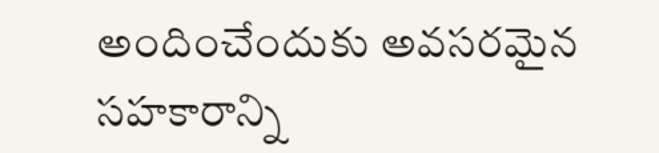అందించేందుకు అవసరమైన సహకారాన్ని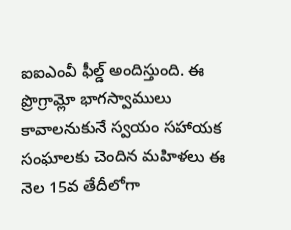ఐఐఎంవీ ఫీల్డ్ అందిస్తుంది. ఈ ప్రొగ్రామ్లో భాగస్వాములు కావాలనుకునే స్వయం సహాయక సంఘాలకు చెందిన మహిళలు ఈ నెల 15వ తేదీలోగా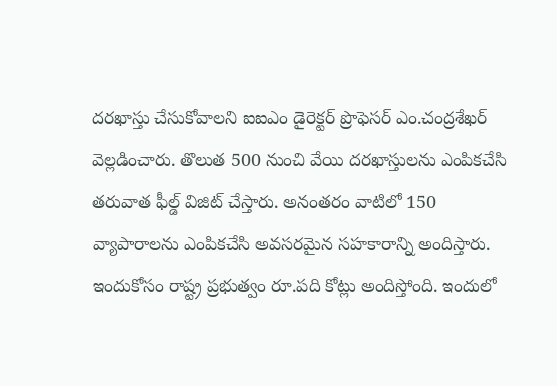దరఖాస్తు చేసుకోవాలని ఐఐఎం డైరెక్టర్ ప్రొఫెసర్ ఎం.చంద్రశేఖర్ వెల్లడించారు. తొలుత 500 నుంచి వేయి దరఖాస్తులను ఎంపికచేసి తరువాత ఫీల్డ్ విజిట్ చేస్తారు. అనంతరం వాటిలో 150 వ్యాపారాలను ఎంపికచేసి అవసరమైన సహకారాన్ని అందిస్తారు. ఇందుకోసం రాష్ట్ర ప్రభుత్వం రూ.పది కోట్లు అందిస్తోంది. ఇందులో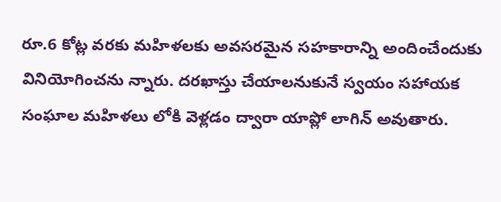రూ.6 కోట్ల వరకు మహిళలకు అవసరమైన సహకారాన్ని అందించేందుకు వినియోగించను న్నారు. దరఖాస్తు చేయాలనుకునే స్వయం సహాయక సంఘాల మహిళలు లోకి వెళ్లడం ద్వారా యాప్లో లాగిన్ అవుతారు.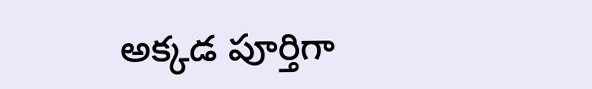అక్కడ పూర్తిగా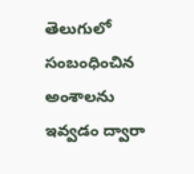తెలుగులో సంబంధించిన అంశాలను ఇవ్వడం ద్వారా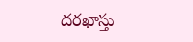దరఖాస్తు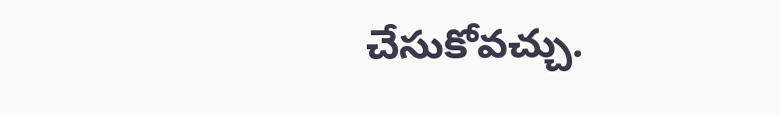చేసుకోవచ్చు.